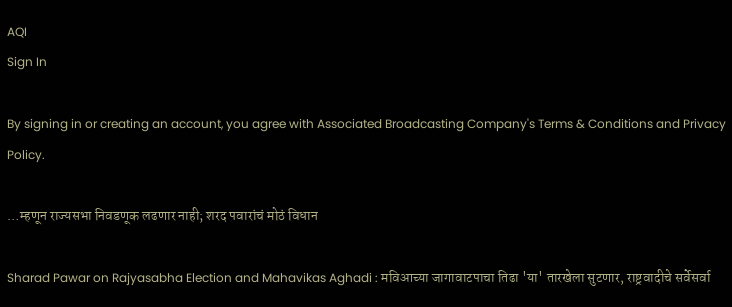AQI
Sign In

By signing in or creating an account, you agree with Associated Broadcasting Company's Terms & Conditions and Privacy Policy.

…म्हणून राज्यसभा निवडणूक लढणार नाही; शरद पवारांचं मोठं विधान

Sharad Pawar on Rajyasabha Election and Mahavikas Aghadi : मविआच्या जागावाटपाचा तिढा 'या' तारखेला सुटणार, राष्ट्रवादीचे सर्वेसर्वा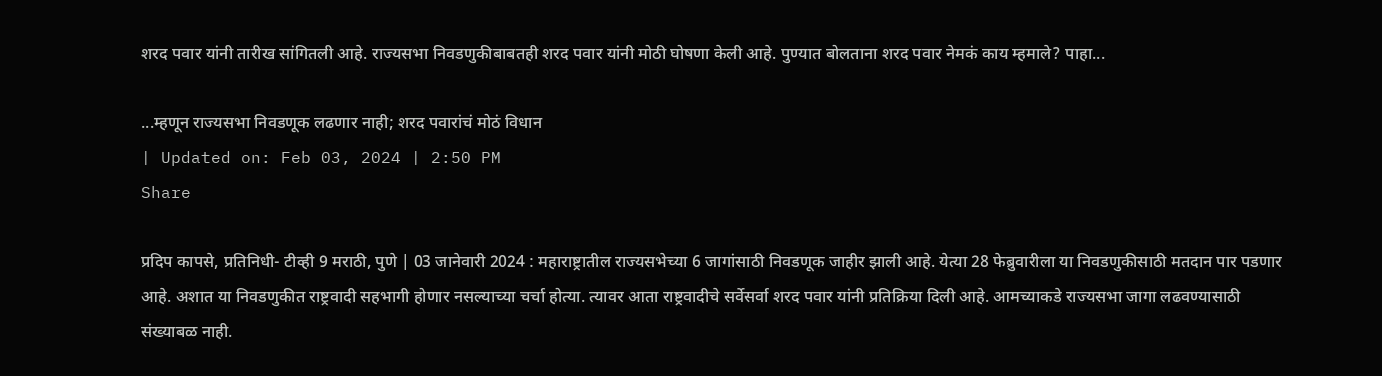शरद पवार यांनी तारीख सांगितली आहे. राज्यसभा निवडणुकीबाबतही शरद पवार यांनी मोठी घोषणा केली आहे. पुण्यात बोलताना शरद पवार नेमकं काय म्हमाले? पाहा...

...म्हणून राज्यसभा निवडणूक लढणार नाही; शरद पवारांचं मोठं विधान
| Updated on: Feb 03, 2024 | 2:50 PM
Share

प्रदिप कापसे, प्रतिनिधी- टीव्ही 9 मराठी, पुणे | 03 जानेवारी 2024 : महाराष्ट्रातील राज्यसभेच्या 6 जागांसाठी निवडणूक जाहीर झाली आहे. येत्या 28 फेब्रुवारीला या निवडणुकीसाठी मतदान पार पडणार आहे. अशात या निवडणुकीत राष्ट्रवादी सहभागी होणार नसल्याच्या चर्चा होत्या. त्यावर आता राष्ट्रवादीचे सर्वेसर्वा शरद पवार यांनी प्रतिक्रिया दिली आहे. आमच्याकडे राज्यसभा जागा लढवण्यासाठी संख्याबळ नाही.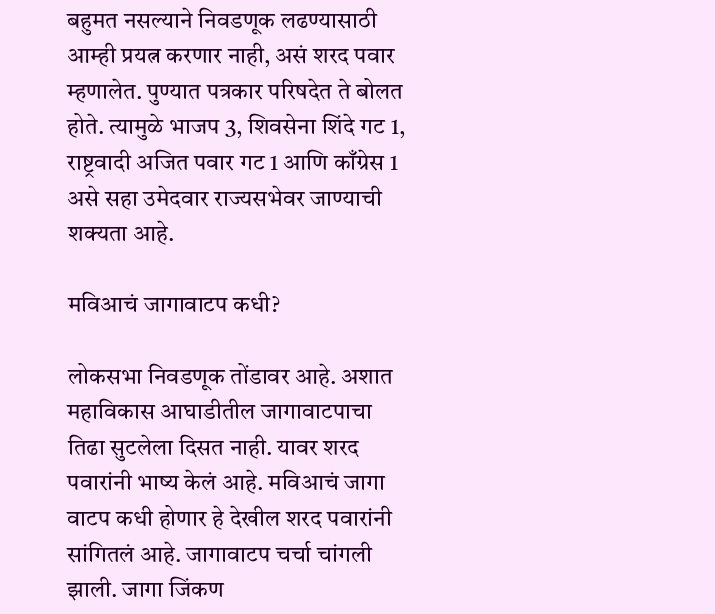बहुमत नसल्याने निवडणूक लढण्यासाठी आम्ही प्रयत्न करणार नाही, असं शरद पवार म्हणालेत. पुण्यात पत्रकार परिषदेत ते बोलत होते. त्यामुळे भाजप 3, शिवसेना शिंदे गट 1, राष्ट्रवादी अजित पवार गट 1 आणि काँग्रेस 1 असे सहा उमेदवार राज्यसभेवर जाण्याची शक्यता आहे.

मविआचं जागावाटप कधी?

लोकसभा निवडणूक तोंडावर आहे. अशात महाविकास आघाडीतील जागावाटपाचा तिढा सुटलेला दिसत नाही. यावर शरद पवारांनी भाष्य केलं आहे. मविआचं जागा वाटप कधी होणार हे देखील शरद पवारांनी सांगितलं आहे. जागावाटप चर्चा चांगली झाली. जागा जिंकण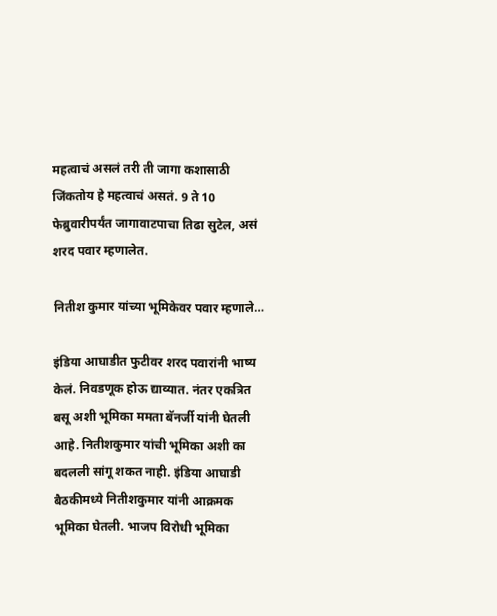महत्वाचं असलं तरी ती जागा कशासाठी जिंकतोय हे महत्वाचं असतं. 9 ते 10 फेब्रुवारीपर्यंत जागावाटपाचा तिढा सुटेल, असं शरद पवार म्हणालेत.

नितीश कुमार यांच्या भूमिकेवर पवार म्हणाले…

इंडिया आघाडीत फुटीवर शरद पवारांनी भाष्य केलं. निवडणूक होऊ द्याव्यात. नंतर एकत्रित बसू अशी भूमिका ममता बॅनर्जी यांनी घेतली आहे. नितीशकुमार यांची भूमिका अशी का बदलली सांगू शकत नाही. इंडिया आघाडी बैठकीमध्ये नितीशकुमार यांनी आक्रमक भूमिका घेतली. भाजप विरोधी भूमिका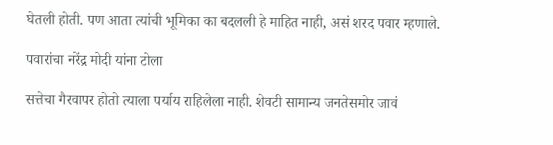घेतली होती. पण आता त्यांची भूमिका का बदलली हे माहित नाही, असं शरद पवार म्हणाले.

पवारांचा नरेंद्र मोदी यांना टोला

सत्तेचा गैरवापर होतो त्याला पर्याय राहिलेला नाही. शेवटी सामान्य जनतेसमोर जावं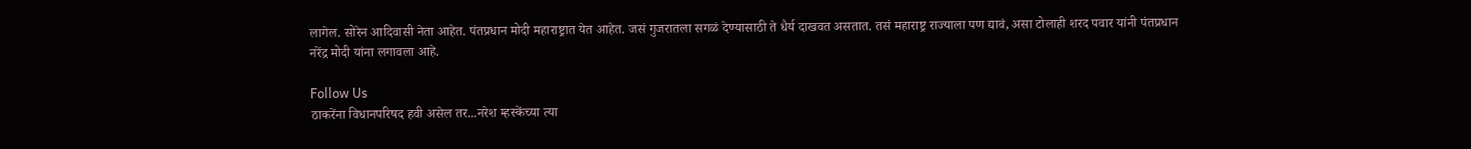लागेल. सोरेन आदिवासी नेता आहेत. पंतप्रधान मोदी महाराष्ट्रात येत आहेत. जसं गुजरातला सगळं देण्यासाठी ते धैर्य दाखवत असतात. तसं महाराष्ट्र राज्याला पण द्यावं, असा टोलाही शरद पवार यांनी पंतप्रधान नरेंद्र मोदी यांना लगावला आहे.

Follow Us
ठाकरेंना विधानपरिषद हवी असेल तर...नरेश म्हस्केंच्या त्या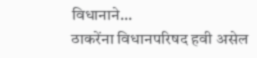विधानाने...
ठाकरेंना विधानपरिषद हवी असेल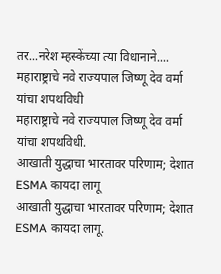तर...नरेश म्हस्केंच्या त्या विधानाने....
महाराष्ट्राचे नवे राज्यपाल जिष्णू देव वर्मा यांचा शपथविधी
महाराष्ट्राचे नवे राज्यपाल जिष्णू देव वर्मा यांचा शपथविधी.
आखाती युद्धाचा भारतावर परिणाम; देशात ESMA कायदा लागू
आखाती युद्धाचा भारतावर परिणाम; देशात ESMA कायदा लागू.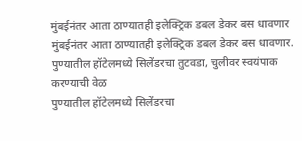मुंबईनंतर आता ठाण्यातही इलेक्ट्रिक डबल डेकर बस धावणार
मुंबईनंतर आता ठाण्यातही इलेक्ट्रिक डबल डेकर बस धावणार.
पुण्यातील हॉटेलमध्ये सिलेंडरचा तुटवडा, चुलीवर स्वयंपाक करण्याची वेळ
पुण्यातील हॉटेलमध्ये सिलेंडरचा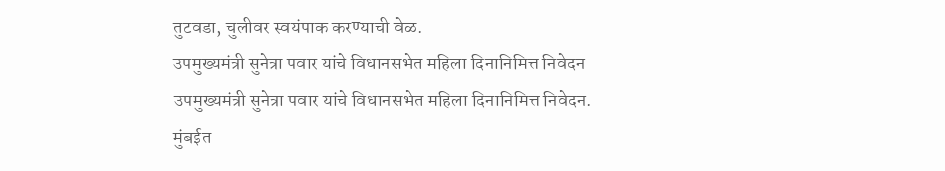तुटवडा, चुलीवर स्वयंपाक करण्याची वेळ.
उपमुख्यमंत्री सुनेत्रा पवार यांचे विधानसभेत महिला दिनानिमित्त निवेदन
उपमुख्यमंत्री सुनेत्रा पवार यांचे विधानसभेत महिला दिनानिमित्त निवेदन.
मुंबईत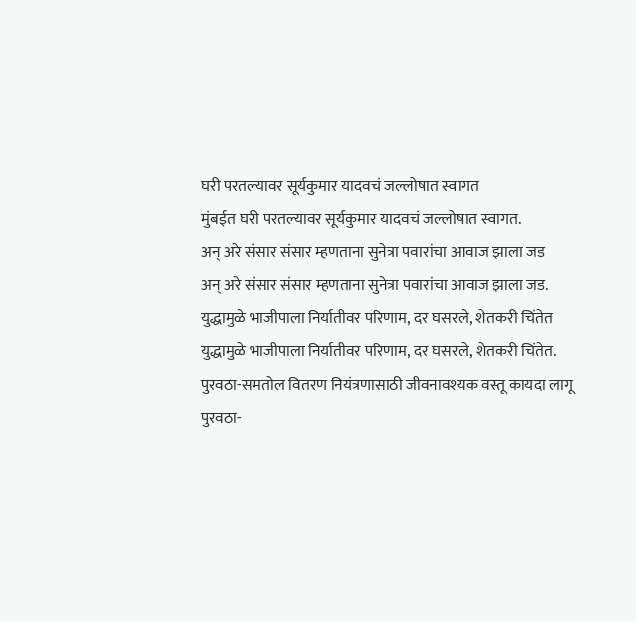घरी परतल्यावर सूर्यकुमार यादवचं जल्लोषात स्वागत
मुंबईत घरी परतल्यावर सूर्यकुमार यादवचं जल्लोषात स्वागत.
अन् अरे संसार संसार म्हणताना सुनेत्रा पवारांचा आवाज झाला जड
अन् अरे संसार संसार म्हणताना सुनेत्रा पवारांचा आवाज झाला जड.
युद्धामुळे भाजीपाला निर्यातीवर परिणाम, दर घसरले, शेतकरी चिंतेत
युद्धामुळे भाजीपाला निर्यातीवर परिणाम, दर घसरले, शेतकरी चिंतेत.
पुरवठा-समतोल वितरण नियंत्रणासाठी जीवनावश्यक वस्तू कायदा लागू
पुरवठा-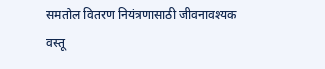समतोल वितरण नियंत्रणासाठी जीवनावश्यक वस्तू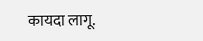कायदा लागू.